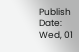Publish Date: Wed, 01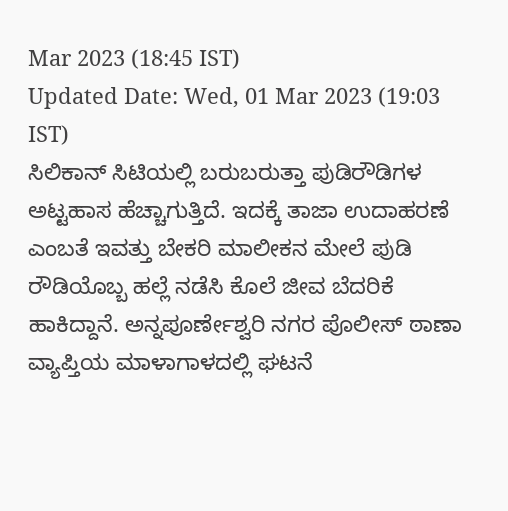Mar 2023 (18:45 IST)
Updated Date: Wed, 01 Mar 2023 (19:03 IST)
ಸಿಲಿಕಾನ್ ಸಿಟಿಯಲ್ಲಿ ಬರುಬರುತ್ತಾ ಪುಡಿರೌಡಿಗಳ ಅಟ್ಟಹಾಸ ಹೆಚ್ಚಾಗುತ್ತಿದೆ. ಇದಕ್ಕೆ ತಾಜಾ ಉದಾಹರಣೆ ಎಂಬತೆ ಇವತ್ತು ಬೇಕರಿ ಮಾಲೀಕನ ಮೇಲೆ ಪುಡಿ ರೌಡಿಯೊಬ್ಬ ಹಲ್ಲೆ ನಡೆಸಿ ಕೊಲೆ ಜೀವ ಬೆದರಿಕೆ ಹಾಕಿದ್ದಾನೆ. ಅನ್ನಪೂರ್ಣೇಶ್ವರಿ ನಗರ ಪೊಲೀಸ್ ಠಾಣಾ ವ್ಯಾಪ್ತಿಯ ಮಾಳಾಗಾಳದಲ್ಲಿ ಘಟನೆ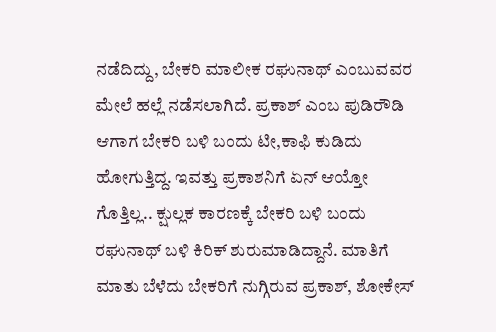ನಡೆದಿದ್ದು, ಬೇಕರಿ ಮಾಲೀಕ ರಘುನಾಥ್ ಎಂಬುವವರ ಮೇಲೆ ಹಲ್ಲೆ ನಡೆಸಲಾಗಿದೆ. ಪ್ರಕಾಶ್ ಎಂಬ ಪುಡಿರೌಡಿ ಆಗಾಗ ಬೇಕರಿ ಬಳಿ ಬಂದು ಟೀ,ಕಾಫಿ ಕುಡಿದು ಹೋಗುತ್ತಿದ್ದ. ಇವತ್ತು ಪ್ರಕಾಶನಿಗೆ ಏನ್ ಆಯ್ತೋ ಗೊತ್ತಿಲ್ಲ.. ಕ್ಷುಲ್ಲಕ ಕಾರಣಕ್ಕೆ ಬೇಕರಿ ಬಳಿ ಬಂದು ರಘುನಾಥ್ ಬಳಿ ಕಿರಿಕ್ ಶುರುಮಾಡಿದ್ದಾನೆ. ಮಾತಿಗೆ ಮಾತು ಬೆಳೆದು ಬೇಕರಿಗೆ ನುಗ್ಗಿರುವ ಪ್ರಕಾಶ್, ಶೋಕೇಸ್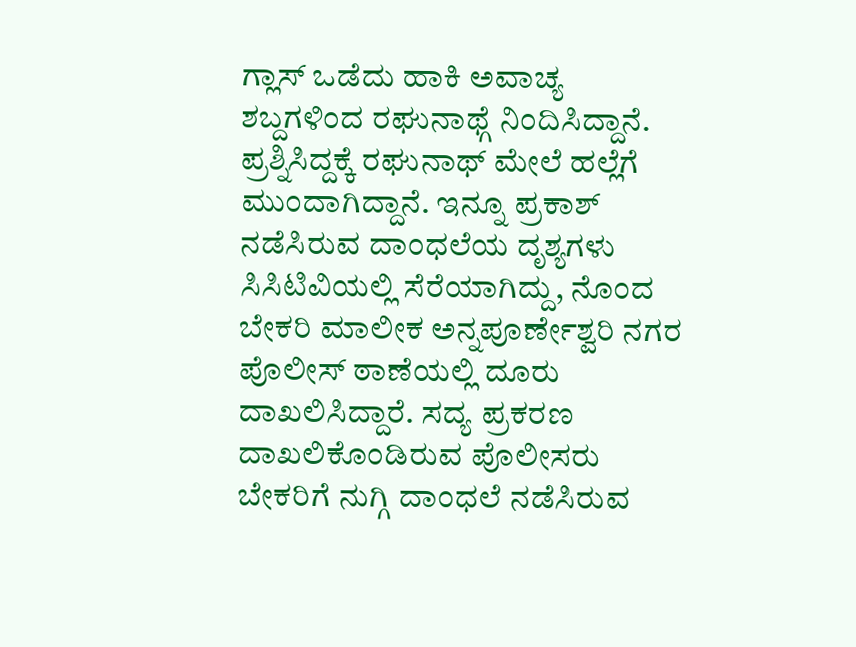ಗ್ಲಾಸ್ ಒಡೆದು ಹಾಕಿ ಅವಾಚ್ಯ ಶಬ್ದಗಳಿಂದ ರಘುನಾಥ್ಗೆ ನಿಂದಿಸಿದ್ದಾನೆ. ಪ್ರಶ್ನಿಸಿದ್ದಕ್ಕೆ ರಘುನಾಥ್ ಮೇಲೆ ಹಲ್ಲೆಗೆ ಮುಂದಾಗಿದ್ದಾನೆ. ಇನ್ನೂ ಪ್ರಕಾಶ್ ನಡೆಸಿರುವ ದಾಂಧಲೆಯ ದೃಶ್ಯಗಳು ಸಿಸಿಟಿವಿಯಲ್ಲಿ ಸೆರೆಯಾಗಿದ್ದು, ನೊಂದ ಬೇಕರಿ ಮಾಲೀಕ ಅನ್ನಪೂರ್ಣೇಶ್ವರಿ ನಗರ ಪೊಲೀಸ್ ಠಾಣೆಯಲ್ಲಿ ದೂರು ದಾಖಲಿಸಿದ್ದಾರೆ. ಸದ್ಯ ಪ್ರಕರಣ ದಾಖಲಿಕೊಂಡಿರುವ ಪೊಲೀಸರು ಬೇಕರಿಗೆ ನುಗ್ಗಿ ದಾಂಧಲೆ ನಡೆಸಿರುವ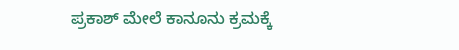ಪ್ರಕಾಶ್ ಮೇಲೆ ಕಾನೂನು ಕ್ರಮಕ್ಕೆ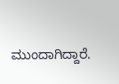ಮುಂದಾಗಿದ್ದಾರೆ.